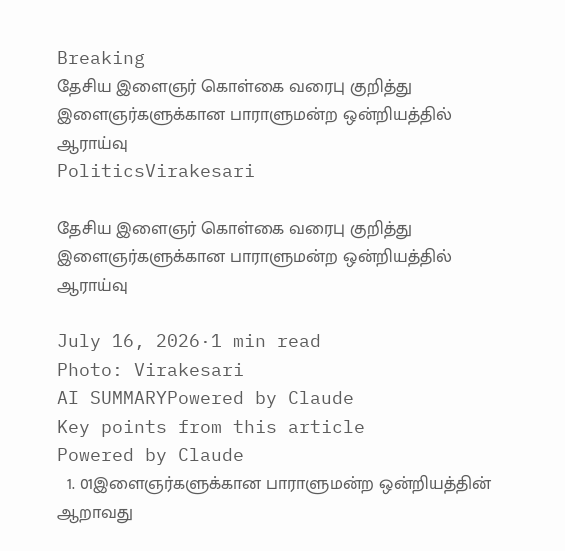Breaking
தேசிய இளைஞர் கொள்கை வரைபு குறித்து இளைஞர்களுக்கான பாராளுமன்ற ஒன்றியத்தில் ஆராய்வு
PoliticsVirakesari

தேசிய இளைஞர் கொள்கை வரைபு குறித்து இளைஞர்களுக்கான பாராளுமன்ற ஒன்றியத்தில் ஆராய்வு

July 16, 2026·1 min read
Photo: Virakesari
AI SUMMARYPowered by Claude
Key points from this article
Powered by Claude
  1. 01இளைஞர்களுக்கான பாராளுமன்ற ஒன்றியத்தின் ஆறாவது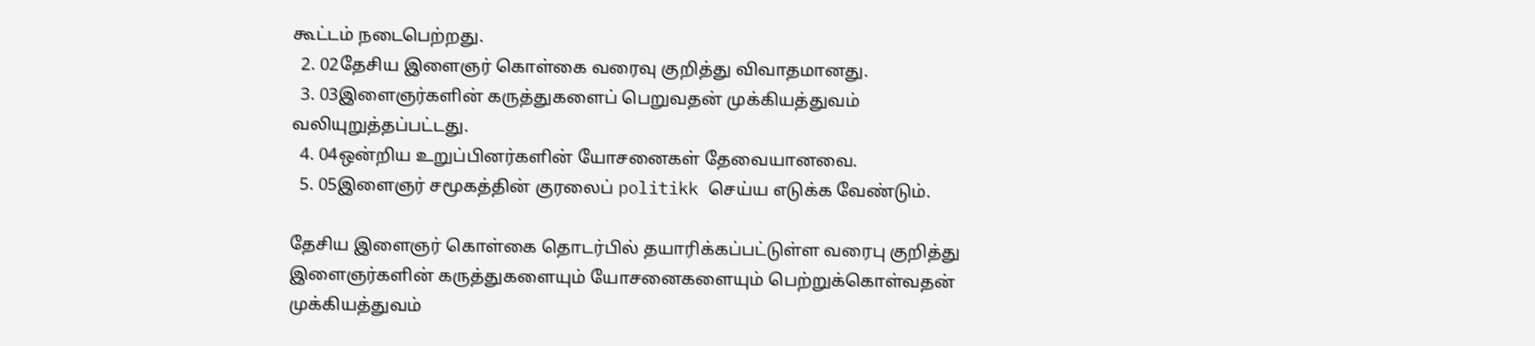கூட்டம் நடைபெற்றது.
  2. 02தேசிய இளைஞர் கொள்கை வரைவு குறித்து விவாதமானது.
  3. 03இளைஞர்களின் கருத்துகளைப் பெறுவதன் முக்கியத்துவம் வலியுறுத்தப்பட்டது.
  4. 04ஒன்றிய உறுப்பினர்களின் யோசனைகள் தேவையானவை.
  5. 05இளைஞர் சமூகத்தின் குரலைப் politikk செய்ய எடுக்க வேண்டும்.

தேசிய இளைஞர் கொள்கை தொடர்பில் தயாரிக்கப்பட்டுள்ள வரைபு குறித்து இளைஞர்களின் கருத்துகளையும் யோசனைகளையும் பெற்றுக்கொள்வதன் முக்கியத்துவம்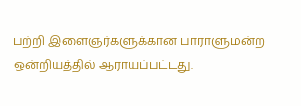பற்றி இளைஞர்களுக்கான பாராளுமன்ற ஒன்றியத்தில் ஆராயப்பட்டது.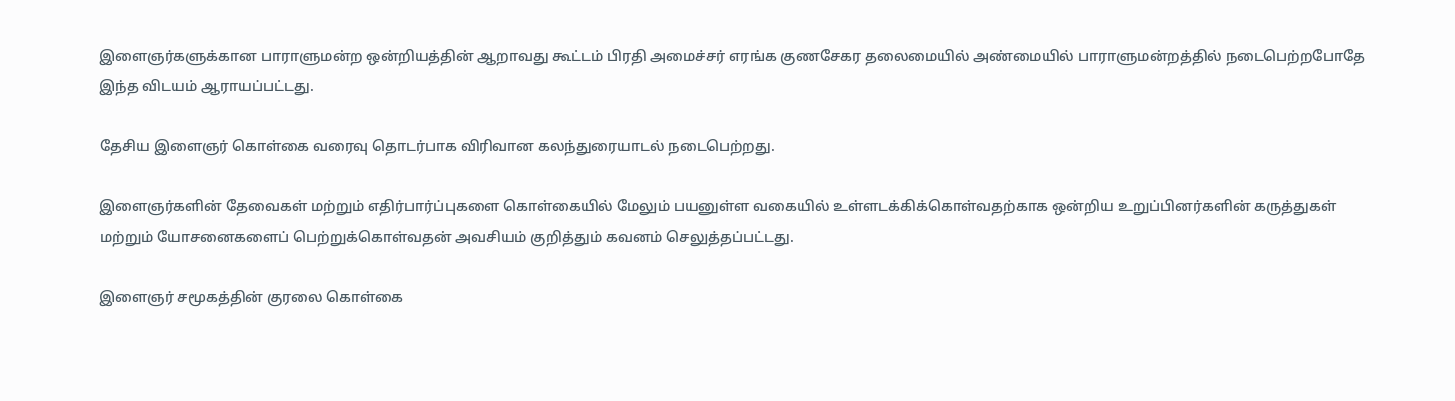இளைஞர்களுக்கான பாராளுமன்ற ஒன்றியத்தின் ஆறாவது கூட்டம் பிரதி அமைச்சர் எரங்க குணசேகர தலைமையில் அண்மையில் பாராளுமன்றத்தில் நடைபெற்றபோதே இந்த விடயம் ஆராயப்பட்டது.

தேசிய இளைஞர் கொள்கை வரைவு தொடர்பாக விரிவான கலந்துரையாடல் நடைபெற்றது.

இளைஞர்களின் தேவைகள் மற்றும் எதிர்பார்ப்புகளை கொள்கையில் மேலும் பயனுள்ள வகையில் உள்ளடக்கிக்கொள்வதற்காக ஒன்றிய உறுப்பினர்களின் கருத்துகள் மற்றும் யோசனைகளைப் பெற்றுக்கொள்வதன் அவசியம் குறித்தும் கவனம் செலுத்தப்பட்டது.

இளைஞர் சமூகத்தின் குரலை கொள்கை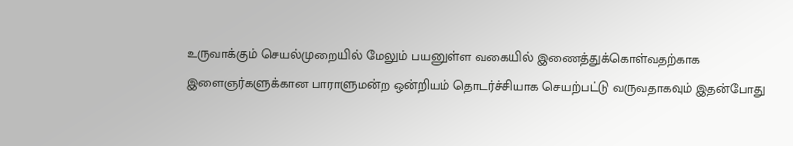உருவாக்கும் செயல்முறையில் மேலும் பயனுள்ள வகையில் இணைத்துக்கொள்வதற்காக இளைஞர்களுக்கான பாராளுமன்ற ஒன்றியம் தொடர்ச்சியாக செயற்பட்டு வருவதாகவும் இதன்போது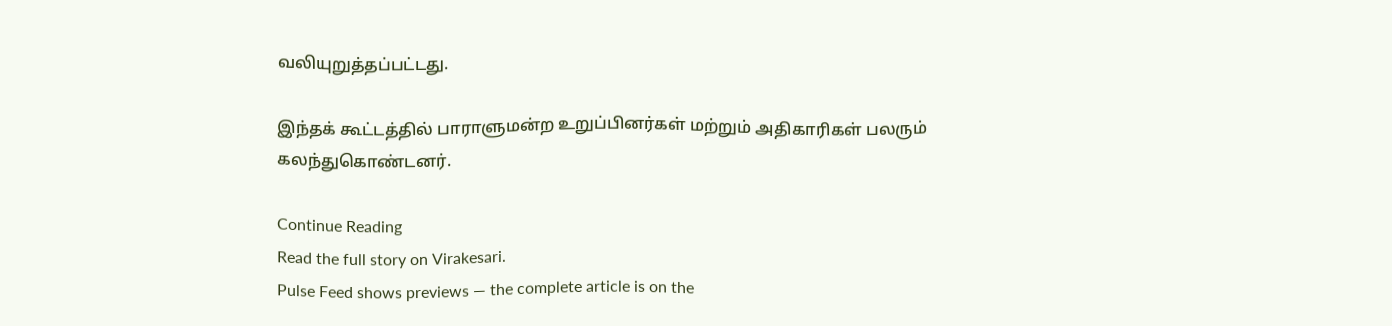வலியுறுத்தப்பட்டது.

இந்தக் கூட்டத்தில் பாராளுமன்ற உறுப்பினர்கள் மற்றும் அதிகாரிகள் பலரும் கலந்துகொண்டனர்.

Continue Reading
Read the full story on Virakesari.
Pulse Feed shows previews — the complete article is on the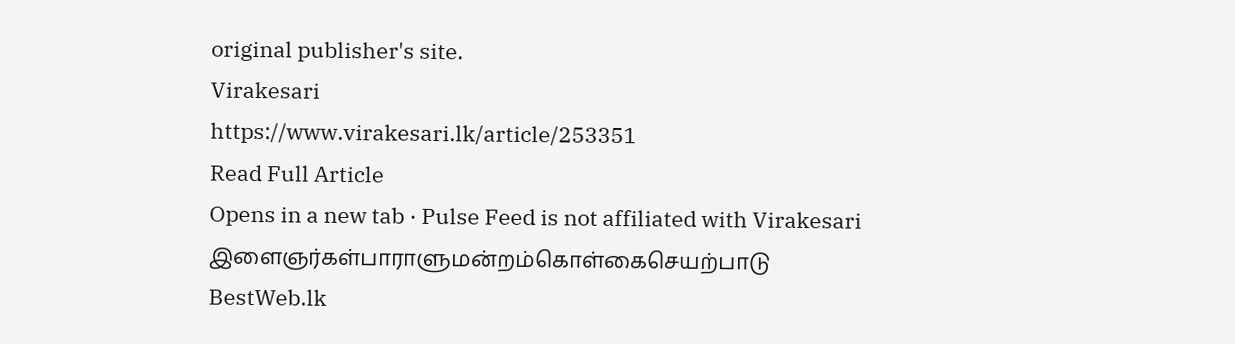original publisher's site.
Virakesari
https://www.virakesari.lk/article/253351
Read Full Article
Opens in a new tab · Pulse Feed is not affiliated with Virakesari
இளைஞர்கள்பாராளுமன்றம்கொள்கைசெயற்பாடு
BestWeb.lk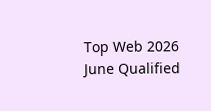Top Web 2026 June Qualified